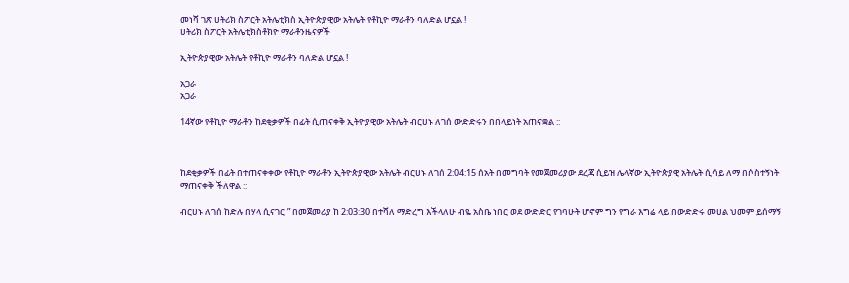መነሻ ገጽ ሀትሪክ ስፖርት አትሌቲክስ ኢትዮጵያዊው አትሌት የቶኪዮ ማራቶን ባለድል ሆኗል !
ሀትሪክ ስፖርት አትሌቲክስቶክዮ ማራቶንዜናዎች

ኢትዮጵያዊው አትሌት የቶኪዮ ማራቶን ባለድል ሆኗል !

አጋራ
አጋራ

14ኛው የቶኪዮ ማራቶን ከደቂቃዎች በፊት ሲጠናቀቅ ኢትዮያዊው አትሌት ብርሀኑ ለገሰ ውድድሩን በበላይነት አጠናቋል ::



ከደቂቃዎች በፊት በተጠናቀቀው የቶኪዮ ማራቶን ኢትዮጵያዊው አትሌት ብርሀኑ ለገሰ 2:04:15 ሰአት በመግባት የመጀመሪያው ደረጃ ሲይዝ ሌላኛው ኢትዮጵያዊ አትሌት ሲሳይ ለማ በሶስተኝነት ማጠናቀቅ ችለዋል ::

ብርሀኑ ለገሰ ከድሉ በሃላ ሲናገር ” በመጀመሪያ ከ 2:03:30 በተሻለ ማድረግ እችላለሁ ብዬ አስቤ ነበር ወደ ውድድር የገባሁት ሆኖም ግን የግራ እግሬ ላይ በውድድሩ መሀል ህመም ይሰማኝ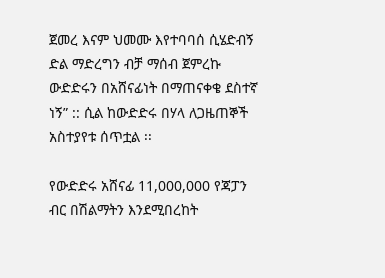ጀመረ እናም ህመሙ እየተባባሰ ሲሄድብኝ ድል ማድረግን ብቻ ማሰብ ጀምረኩ ውድድሩን በአሸናፊነት በማጠናቀቄ ደስተኛ ነኝ” :: ሲል ከውድድሩ በሃላ ለጋዜጠኞች አስተያየቱ ሰጥቷል ፡፡

የውድድሩ አሸናፊ 11,000,000 የጃፓን ብር በሽልማትን እንደሚበረከት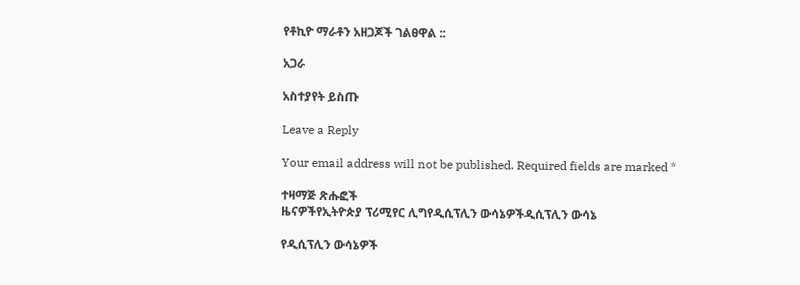የቶኪዮ ማራቶን አዘጋጆች ገልፀዋል ::

አጋራ

አስተያየት ይስጡ

Leave a Reply

Your email address will not be published. Required fields are marked *

ተዛማጅ ጽሑፎች
ዜናዎችየኢትዮጵያ ፕሪሚየር ሊግየዲሲፕሊን ውሳኔዎችዲሲፕሊን ውሳኔ

የዲሲፕሊን ውሳኔዎች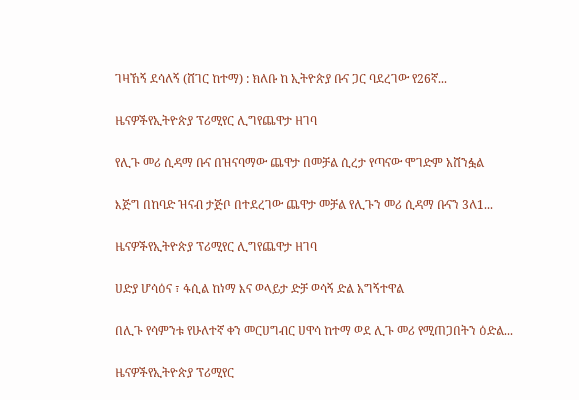ገዛኸኝ ደሳለኝ (ሸገር ከተማ) : ክለቡ ከ ኢትዮጵያ ቡና ጋር ባደረገው የ26ኛ...

ዜናዎችየኢትዮጵያ ፕሪሚየር ሊግየጨዋታ ዘገባ

የሊጉ መሪ ሲዳማ ቡና በዝናባማው ጨዋታ በመቻል ሲረታ የጣናው ሞገድም አሸንፏል

እጅግ በከባድ ዝናብ ታጅቦ በተደረገው ጨዋታ መቻል የሊጉን መሪ ሲዳማ ቡናን 3ለ1...

ዜናዎችየኢትዮጵያ ፕሪሚየር ሊግየጨዋታ ዘገባ

ሀድያ ሆሳዕና ፣ ፋሲል ከነማ እና ወላይታ ድቻ ወሳኝ ድል አግኝተዋል

በሊጉ የሳምንቱ የሁለተኛ ቀን መርሀግብር ሀዋሳ ከተማ ወደ ሊጉ መሪ የሚጠጋበትን ዕድል...

ዜናዎችየኢትዮጵያ ፕሪሚየር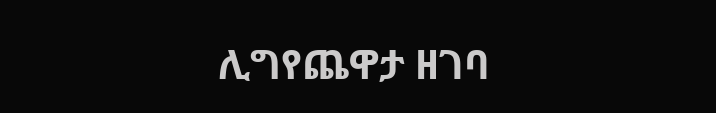ሊግየጨዋታ ዘገባ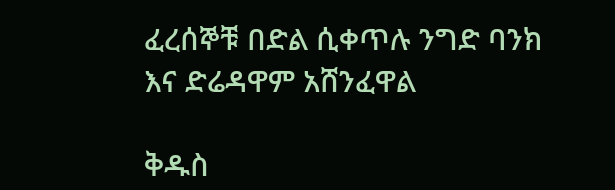ፈረሰኞቹ በድል ሲቀጥሉ ንግድ ባንክ እና ድሬዳዋም አሸንፈዋል

ቅዱስ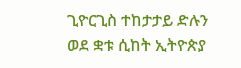ጊዮርጊስ ተከታታይ ድሉን ወደ ቋቱ ሲከት ኢትዮጵያ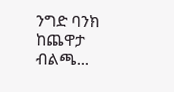ንግድ ባንክ ከጨዋታ ብልጫ...